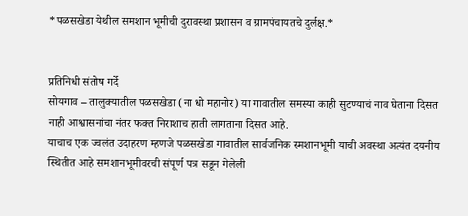*पळसखेडा येथील समशान भूमीची दुरावस्था प्रशासन व ग्रामपंचायतचे दुर्लक्ष.*


प्रतिनिधी संतोष गर्दे
सोयगाव – तालुक्यातील पळसखेडा (ना धो महानोर) या गावातील समस्या काही सुटण्याचं नाव घेताना दिसत नाही आश्वासनांचा नंतर फक्त निराशाच हाती लागताना दिसत आहे.
याचाच एक ज्वलंत उदाहरण म्हणजे पळसखेडा गावातील सार्वजनिक स्मशानभूमी याची अवस्था अत्यंत दयनीय स्थितीत आहे समशानभूमीवरची संपूर्ण पत्र सडून गेलेली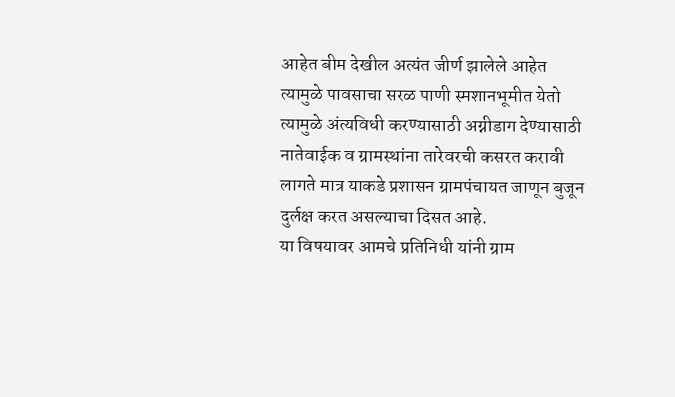आहेत बीम देखील अत्यंत जीर्ण झालेले आहेत त्यामुळे पावसाचा सरळ पाणी स्मशानभूमीत येतो त्यामुळे अंत्यविधी करण्यासाठी अग्नीडाग देण्यासाठी नातेवाईक व ग्रामस्थांना तारेवरची कसरत करावी लागते मात्र याकडे प्रशासन ग्रामपंचायत जाणून बुजून दुर्लक्ष करत असल्याचा दिसत आहे.
या विषयावर आमचे प्रतिनिधी यांनी ग्राम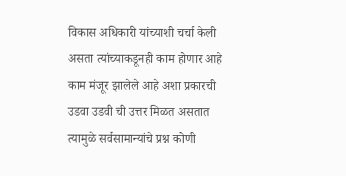विकास अधिकारी यांच्याशी चर्चा केली असता त्यांच्याकडूनही काम होणार आहे काम मंजूर झालेले आहे अशा प्रकारची उडवा उडवी ची उत्तर मिळत असतात त्यामुळे सर्वसामान्यांचे प्रश्न कोणी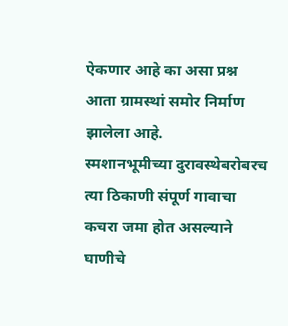ऐकणार आहे का असा प्रश्न आता ग्रामस्थां समोर निर्माण झालेला आहे.
स्मशानभूमीच्या दुरावस्थेबरोबरच त्या ठिकाणी संपूर्ण गावाचा कचरा जमा होत असल्याने घाणीचे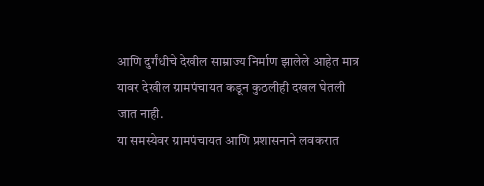आणि दुर्गंधीचे देखील साम्राज्य निर्माण झालेले आहेत मात्र यावर देखील ग्रामपंचायत कडून कुठलीही दखल घेतली जात नाही.
या समस्येवर ग्रामपंचायत आणि प्रशासनाने लवकरात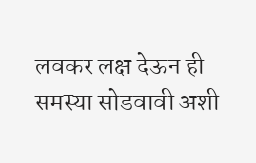लवकर लक्ष देऊन ही समस्या सोडवावी अशी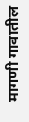मागणी गावातील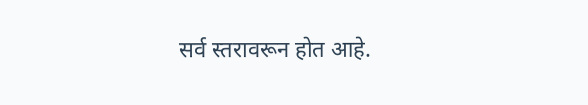सर्व स्तरावरून होत आहे.